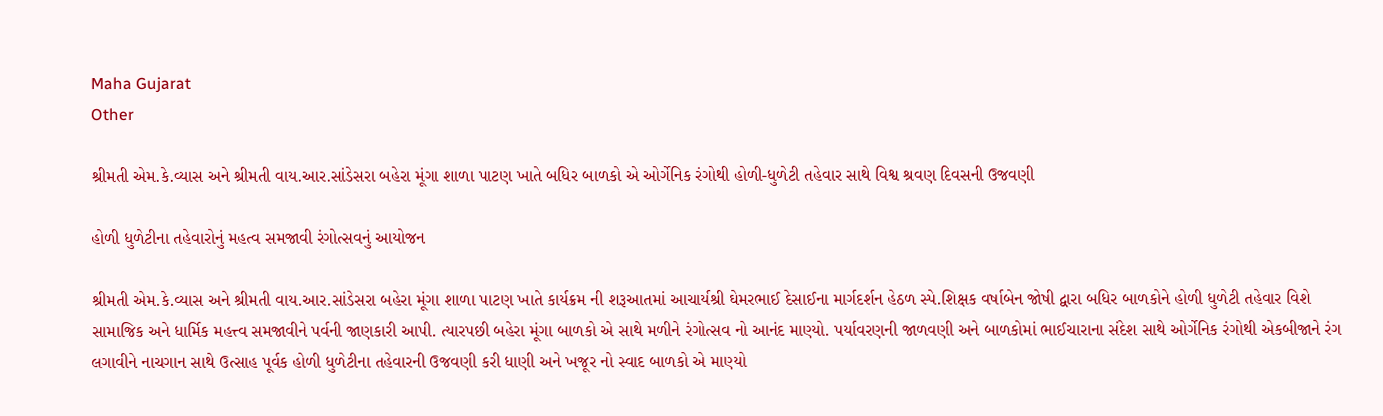Maha Gujarat
Other

શ્રીમતી એમ.કે.વ્યાસ અને શ્રીમતી વાય.આર.સાંડેસરા બહેરા મૂંગા શાળા પાટણ ખાતે બધિર બાળકો એ ઓર્ગેનિક રંગોથી હોળી-ધુળેટી તહેવાર સાથે વિશ્વ શ્રવણ દિવસની ઉજવણી

હોળી ધુળેટીના તહેવારોનું મહત્વ સમજાવી રંગોત્સવનું આયોજન

શ્રીમતી એમ.કે.વ્યાસ અને શ્રીમતી વાય.આર.સાંડેસરા બહેરા મૂંગા શાળા પાટણ ખાતે કાર્યક્રમ ની શરૂઆતમાં આચાર્યશ્રી ઘેમરભાઈ દેસાઈના માર્ગદર્શન હેઠળ સ્પે.શિક્ષક વર્ષાબેન જોષી દ્વારા બધિર બાળકોને હોળી ધુળેટી તહેવાર વિશે સામાજિક અને ધાર્મિક મહત્ત્વ સમજાવીને પર્વની જાણકારી આપી. ત્યારપછી બહેરા મૂંગા બાળકો એ સાથે મળીને રંગોત્સવ નો આનંદ માણ્યો. પર્યાવરણની જાળવણી અને બાળકોમાં ભાઈચારાના સંદેશ સાથે ઓર્ગેનિક રંગોથી એકબીજાને રંગ લગાવીને નાચગાન સાથે ઉત્સાહ પૂર્વક હોળી ધુળેટીના તહેવારની ઉજવણી કરી ધાણી અને ખજૂર નો સ્વાદ બાળકો એ માણ્યો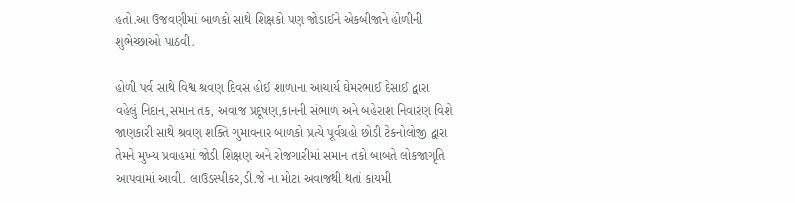હતો.આ ઉજવણીમાં બાળકો સાથે શિક્ષકો પણ જોડાઈને એકબીજાને હોળીની શુભેચ્છાઓ પાઠવી.

હોળી પર્વ સાથે વિશ્વ શ્રવણ દિવસ હોઈ શાળાના આચાર્ય ઘેમરભાઈ દેસાઈ દ્વારા વહેલું નિદાન,સમાન તક, અવાજ પ્રદૂષણ,કાનની સંભાળ અને બહેરાશ નિવારણ વિશે જાણકારી સાથે શ્રવણ શક્તિ ગુમાવનાર બાળકો પ્રત્યે પૂર્વગ્રહો છોડી ટેકનોલોજી દ્વારા તેમને મુખ્ય પ્રવાહમાં જોડી શિક્ષણ અને રોજગારીમાં સમાન તકો બાબતે લોકજાગૃતિ આપવામાં આવી. લાઉડસ્પીકર,ડી.જે ના મોટા અવાજથી થતાં કાયમી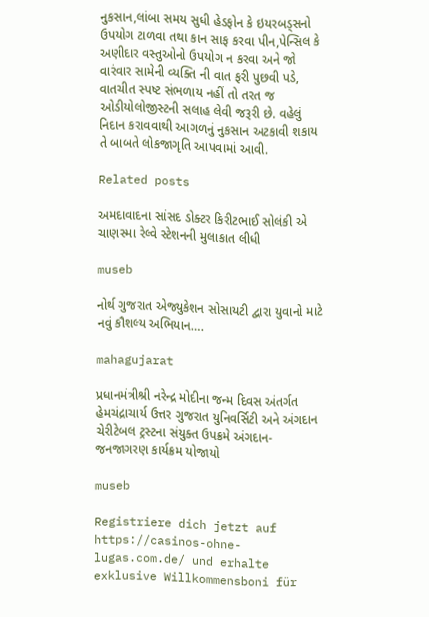નુકસાન,લાંબા સમય સુધી હેડફોન કે ઇયરબડ્સનો ઉપયોગ ટાળવા તથા કાન સાફ કરવા પીન,પેન્સિલ કે અણીદાર વસ્તુઓનો ઉપયોગ ન કરવા અને જો વારંવાર સામેની વ્યક્તિ ની વાત ફરી પુછવી પડે, વાતચીત સ્પષ્ટ સંભળાય નહીં તો તરત જ ઓડીયોલોજીસ્ટની સલાહ લેવી જરૂરી છે. વહેલું નિદાન કરાવવાથી આગળનું નુકસાન અટકાવી શકાય તે બાબતે લોકજાગૃતિ આપવામાં આવી.

Related posts

અમદાવાદના સાંસદ ડોક્ટર કિરીટભાઈ સોલંકી એ ચાણસ્મા રેલ્વે સ્ટેશનની મુલાકાત લીધી

museb

નોર્થ ગુજરાત એજ્યુકેશન સોસાયટી દ્વારા યુવાનો માટે નવું કૌશલ્ય અભિયાન….

mahagujarat

પ્રધાનમંત્રીશ્રી નરેન્દ્ર મોદીના જન્મ દિવસ અંતર્ગત હેમચંદ્રાચાર્ય ઉત્તર ગુજરાત યુનિવર્સિટી અને અંગદાન ચેરીટેબલ ટ્રસ્ટના સંયુક્ત ઉપક્રમે અંગદાન-જનજાગરણ કાર્યક્રમ યોજાયો

museb

Registriere dich jetzt auf https://casinos-ohne-lugas.com.de/ und erhalte exklusive Willkommensboni für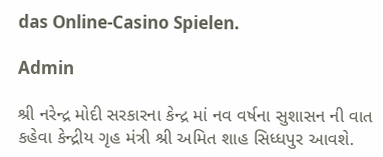das Online-Casino Spielen.

Admin

શ્રી નરેન્દ્ર મોદી સરકારના કેન્દ્ર માં નવ વર્ષના સુશાસન ની વાત કહેવા કેન્દ્રીય ગૃહ મંત્રી શ્રી અમિત શાહ સિધ્ધપુર આવશે.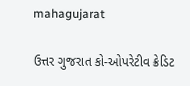mahagujarat

ઉત્તર ગુજરાત કો-ઓપરેટીવ ક્રેડિટ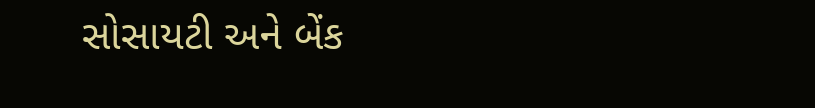સોસાયટી અને બેંક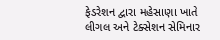ફેડરેશન દ્વારા મહેસાણા ખાતે લીગલ અને ટેક્સેશન સેમિનાર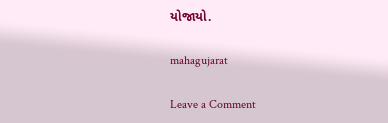યોજાયો.

mahagujarat

Leave a Comment